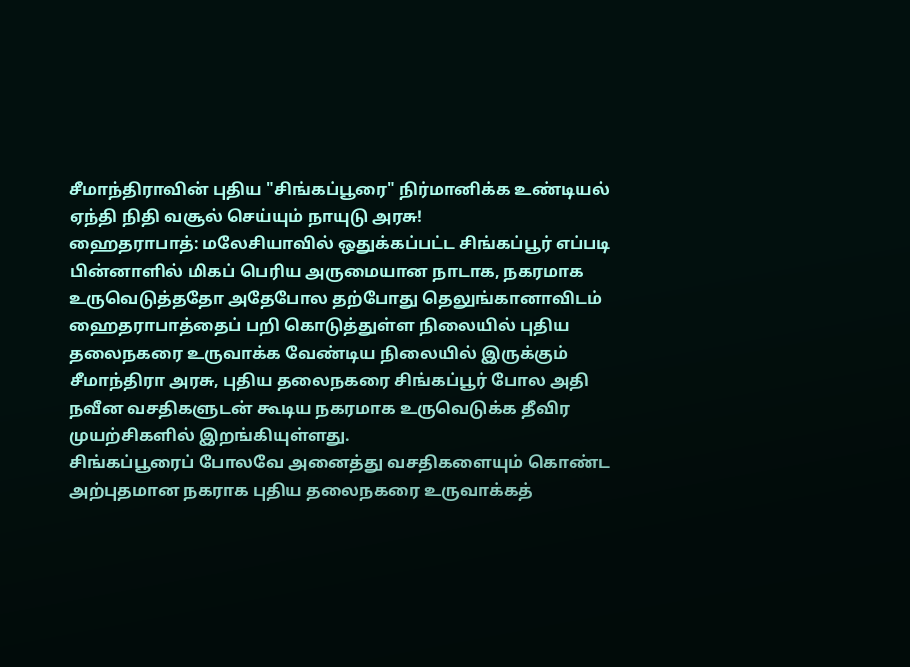சீமாந்திராவின் புதிய "சிங்கப்பூரை" நிர்மானிக்க உண்டியல் ஏந்தி நிதி வசூல் செய்யும் நாயுடு அரசு!
ஹைதராபாத்: மலேசியாவில் ஒதுக்கப்பட்ட சிங்கப்பூர் எப்படி பின்னாளில் மிகப் பெரிய அருமையான நாடாக, நகரமாக உருவெடுத்ததோ அதேபோல தற்போது தெலுங்கானாவிடம் ஹைதராபாத்தைப் பறி கொடுத்துள்ள நிலையில் புதிய தலைநகரை உருவாக்க வேண்டிய நிலையில் இருக்கும் சீமாந்திரா அரசு, புதிய தலைநகரை சிங்கப்பூர் போல அதி நவீன வசதிகளுடன் கூடிய நகரமாக உருவெடுக்க தீவிர முயற்சிகளில் இறங்கியுள்ளது.
சிங்கப்பூரைப் போலவே அனைத்து வசதிகளையும் கொண்ட அற்புதமான நகராக புதிய தலைநகரை உருவாக்கத்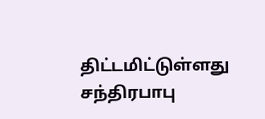திட்டமிட்டுள்ளது சந்திரபாபு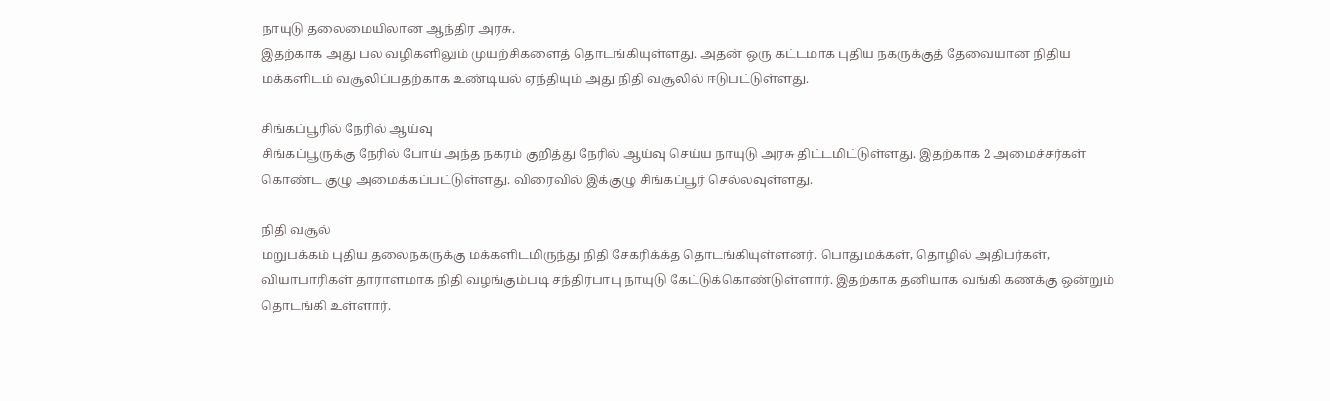நாயுடு தலைமையிலான ஆந்திர அரசு.
இதற்காக அது பல வழிகளிலும் முயற்சிகளைத் தொடங்கியுள்ளது. அதன் ஒரு கட்டமாக புதிய நகருக்குத் தேவையான நிதிய மக்களிடம் வசூலிப்பதற்காக உண்டியல் ஏந்தியும் அது நிதி வசூலில் ஈடுபட்டுள்ளது.

சிங்கப்பூரில் நேரில் ஆய்வு
சிங்கப்பூருக்கு நேரில் போய் அந்த நகரம் குறித்து நேரில் ஆய்வு செய்ய நாயுடு அரசு திட்டமிட்டுள்ளது. இதற்காக 2 அமைச்சர்கள் கொண்ட குழு அமைக்கப்பட்டுள்ளது. விரைவில் இக்குழு சிங்கப்பூர் செல்லவுள்ளது.

நிதி வசூல்
மறுபக்கம் புதிய தலைநகருக்கு மக்களிடமிருந்து நிதி சேகரிக்க்த தொடங்கியுள்ளனர். பொதுமக்கள், தொழில் அதிபர்கள், வியாபாரிகள் தாராளமாக நிதி வழங்கும்படி சந்திரபாபு நாயுடு கேட்டுக்கொண்டுள்ளார். இதற்காக தனியாக வங்கி கணக்கு ஒன்றும் தொடங்கி உள்ளார்.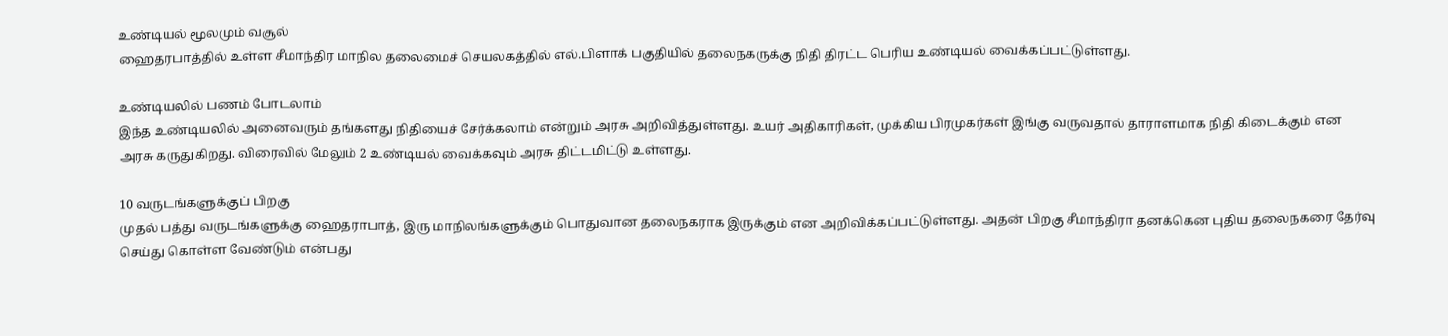உண்டியல் மூலமும் வசூல்
ஹைதரபாத்தில் உள்ள சீமாந்திர மாநில தலைமைச் செயலகத்தில் எல்.பிளாக் பகுதியில் தலைநகருக்கு நிதி திரட்ட பெரிய உண்டியல் வைக்கப்பட்டுள்ளது.

உண்டியலில் பணம் போடலாம்
இந்த உண்டியலில் அனைவரும் தங்களது நிதியைச் சேர்க்கலாம் என்றும் அரசு அறிவித்துள்ளது. உயர் அதிகாரிகள், முக்கிய பிரமுகர்கள் இங்கு வருவதால் தாராளமாக நிதி கிடைக்கும் என அரசு கருதுகிறது. விரைவில் மேலும் 2 உண்டியல் வைக்கவும் அரசு திட்டமிட்டு உள்ளது.

10 வருடங்களுக்குப் பிறகு
முதல் பத்து வருடங்களுக்கு ஹைதராபாத், இரு மாநிலங்களுக்கும் பொதுவான தலைநகராக இருக்கும் என அறிவிக்கப்பட்டுள்ளது. அதன் பிறகு சீமாந்திரா தனக்கென புதிய தலைநகரை தேர்வு செய்து கொள்ள வேண்டும் என்பது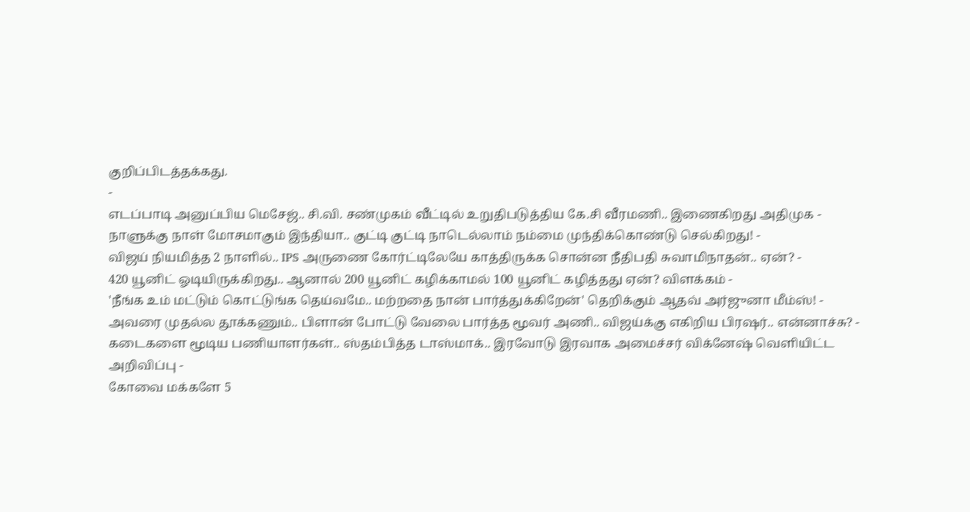குறிப்பிடத்தக்கது.
-
எடப்பாடி அனுப்பிய மெசேஜ்.. சி.வி. சண்முகம் வீட்டில் உறுதிபடுத்திய கே.சி வீரமணி.. இணைகிறது அதிமுக -
நாளுக்கு நாள் மோசமாகும் இந்தியா.. குட்டி குட்டி நாடெல்லாம் நம்மை முந்திக்கொண்டு செல்கிறது! -
விஜய் நியமித்த 2 நாளில்.. IPS அருணை கோர்ட்டிலேயே காத்திருக்க சொன்ன நீதிபதி சுவாமிநாதன்.. ஏன்? -
420 யூனிட் ஓடியிருக்கிறது.. ஆனால் 200 யூனிட் கழிக்காமல் 100 யூனிட் கழித்தது ஏன்? விளக்கம் -
'நீங்க உம் மட்டும் கொட்டுங்க தெய்வமே.. மற்றதை நான் பார்த்துக்கிறேன்' தெறிக்கும் ஆதவ் அர்ஜுனா மீம்ஸ்! -
அவரை முதல்ல தூக்கணும்.. பிளான் போட்டு வேலை பார்த்த மூவர் அணி.. விஜய்க்கு எகிறிய பிரஷர்.. என்னாச்சு? -
கடைகளை மூடிய பணியாளர்கள்.. ஸ்தம்பித்த டாஸ்மாக்.. இரவோடு இரவாக அமைச்சர் விக்னேஷ் வெளியிட்ட அறிவிப்பு -
கோவை மக்களே 5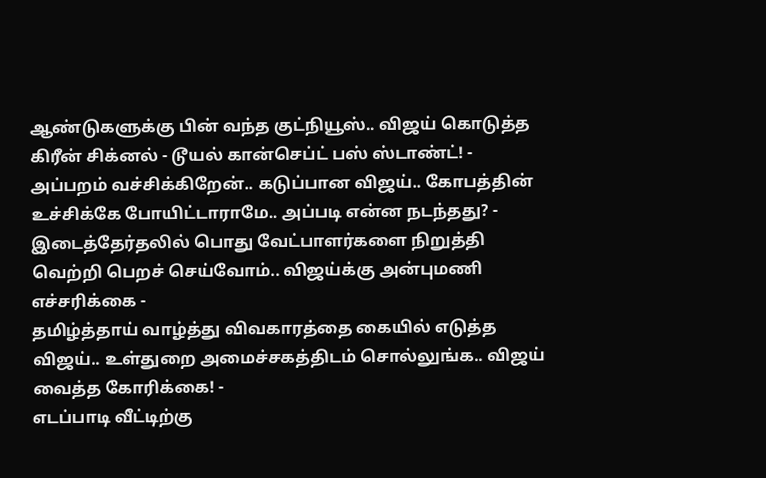ஆண்டுகளுக்கு பின் வந்த குட்நியூஸ்.. விஜய் கொடுத்த கிரீன் சிக்னல் - டூயல் கான்செப்ட் பஸ் ஸ்டாண்ட்! -
அப்பறம் வச்சிக்கிறேன்.. கடுப்பான விஜய்.. கோபத்தின் உச்சிக்கே போயிட்டாராமே.. அப்படி என்ன நடந்தது? -
இடைத்தேர்தலில் பொது வேட்பாளர்களை நிறுத்தி வெற்றி பெறச் செய்வோம்.. விஜய்க்கு அன்புமணி எச்சரிக்கை -
தமிழ்த்தாய் வாழ்த்து விவகாரத்தை கையில் எடுத்த விஜய்.. உள்துறை அமைச்சகத்திடம் சொல்லுங்க.. விஜய் வைத்த கோரிக்கை! -
எடப்பாடி வீட்டிற்கு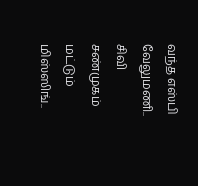வந்த எஸ்பி வேலுமணி.. சிவி சண்முகம் மட்டும் மிஸ்ஸிங்..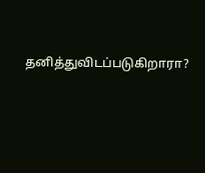தனித்துவிடப்படுகிறாரா?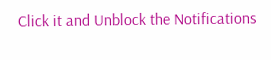Click it and Unblock the Notifications